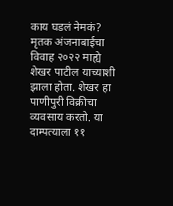काय घडलं नेमकं?
मृतक अंजनाबाईचा विवाह २०२२ माह्ये शेखर पाटील याच्याशी झाला होता. शेखर हा पाणीपुरी विक्रीचा व्यवसाय करतो. या दाम्पत्याला ११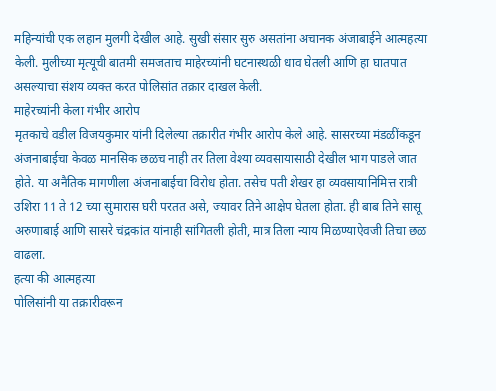महिन्यांची एक लहान मुलगी देखील आहे. सुखी संसार सुरु असतांना अचानक अंजाबाईने आत्महत्या केली. मुलीच्या मृत्यूची बातमी समजताच माहेरच्यांनी घटनास्थळी धाव घेतली आणि हा घातपात असल्याचा संशय व्यक्त करत पोलिसांत तक्रार दाखल केली.
माहेरच्यांनी केला गंभीर आरोप
मृतकाचे वडील विजयकुमार यांनी दिलेल्या तक्रारीत गंभीर आरोप केले आहे. सासरच्या मंडळींकडून अंजनाबाईचा केवळ मानसिक छळच नाही तर तिला वेश्या व्यवसायासाठी देखील भाग पाडले जात होते. या अनैतिक मागणीला अंजनाबाईचा विरोध होता. तसेच पती शेखर हा व्यवसायानिमित्त रात्री उशिरा 11 ते 12 च्या सुमारास घरी परतत असे, ज्यावर तिने आक्षेप घेतला होता. ही बाब तिने सासू अरुणाबाई आणि सासरे चंद्रकांत यांनाही सांगितली होती, मात्र तिला न्याय मिळण्याऐवजी तिचा छळ वाढला.
हत्या की आत्महत्या
पोलिसांनी या तक्रारीवरून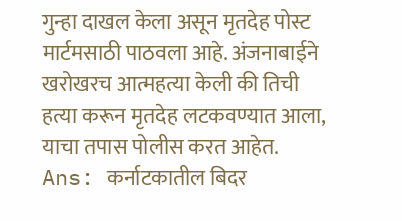गुन्हा दाखल केला असून मृतदेह पोस्ट मार्टमसाठी पाठवला आहे. अंजनाबाईने खरोखरच आत्महत्या केली की तिची हत्या करून मृतदेह लटकवण्यात आला, याचा तपास पोलीस करत आहेत.
Ans: कर्नाटकातील बिदर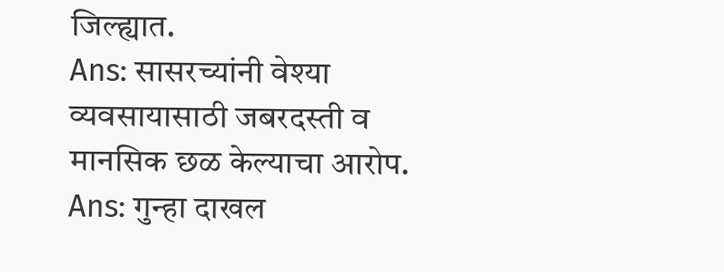जिल्ह्यात.
Ans: सासरच्यांनी वेश्या व्यवसायासाठी जबरदस्ती व मानसिक छळ केल्याचा आरोप.
Ans: गुन्हा दाखल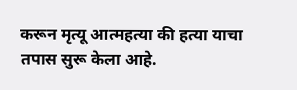करून मृत्यू आत्महत्या की हत्या याचा तपास सुरू केला आहे.